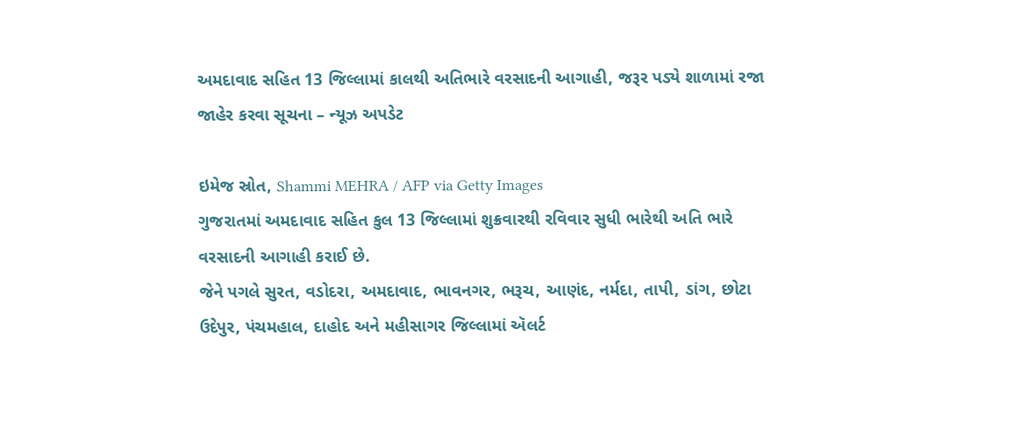અમદાવાદ સહિત 13 જિલ્લામાં કાલથી અતિભારે વરસાદની આગાહી, જરૂર પડ્યે શાળામાં રજા જાહેર કરવા સૂચના – ન્યૂઝ અપડેટ

ઇમેજ સ્રોત, Shammi MEHRA / AFP via Getty Images
ગુજરાતમાં અમદાવાદ સહિત કુલ 13 જિલ્લામાં શુક્રવારથી રવિવાર સુધી ભારેથી અતિ ભારે વરસાદની આગાહી કરાઈ છે.
જેને પગલે સુરત, વડોદરા, અમદાવાદ, ભાવનગર, ભરૂચ, આણંદ, નર્મદા, તાપી, ડાંગ, છોટા ઉદેપુર, પંચમહાલ, દાહોદ અને મહીસાગર જિલ્લામાં ઍલર્ટ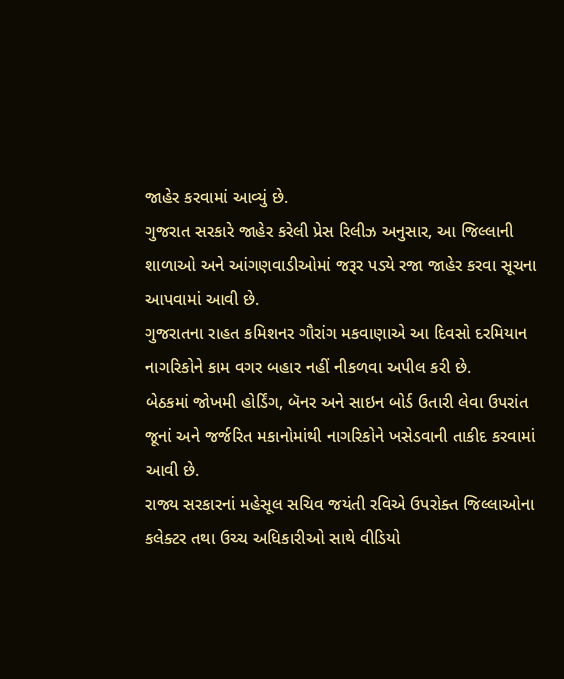જાહેર કરવામાં આવ્યું છે.
ગુજરાત સરકારે જાહેર કરેલી પ્રેસ રિલીઝ અનુસાર, આ જિલ્લાની શાળાઓ અને આંગણવાડીઓમાં જરૂર પડ્યે રજા જાહેર કરવા સૂચના આપવામાં આવી છે.
ગુજરાતના રાહત કમિશનર ગૌરાંગ મકવાણાએ આ દિવસો દરમિયાન નાગરિકોને કામ વગર બહાર નહીં નીકળવા અપીલ કરી છે.
બેઠકમાં જોખમી હોર્ડિંગ, બૅનર અને સાઇન બોર્ડ ઉતારી લેવા ઉપરાંત જૂનાં અને જર્જરિત મકાનોમાંથી નાગરિકોને ખસેડવાની તાકીદ કરવામાં આવી છે.
રાજ્ય સરકારનાં મહેસૂલ સચિવ જયંતી રવિએ ઉપરોક્ત જિલ્લાઓના કલેક્ટર તથા ઉચ્ચ અધિકારીઓ સાથે વીડિયો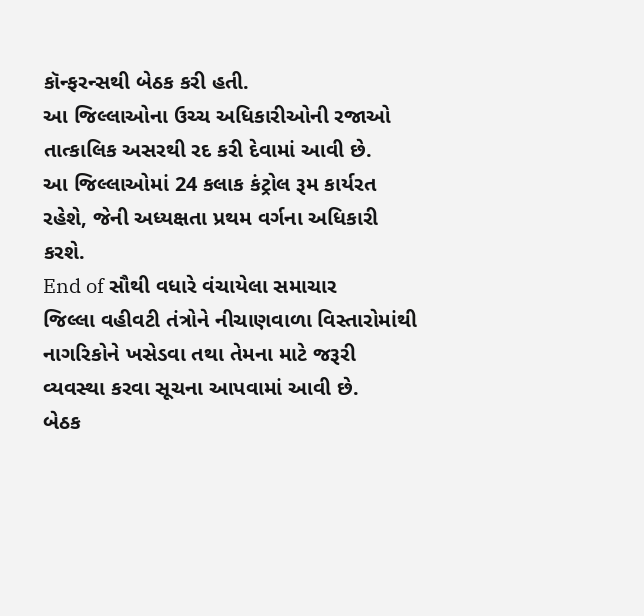કૉન્ફરન્સથી બેઠક કરી હતી.
આ જિલ્લાઓના ઉચ્ચ અધિકારીઓની રજાઓ તાત્કાલિક અસરથી રદ કરી દેવામાં આવી છે.
આ જિલ્લાઓમાં 24 કલાક કંટ્રોલ રૂમ કાર્યરત રહેશે, જેની અધ્યક્ષતા પ્રથમ વર્ગના અધિકારી કરશે.
End of સૌથી વધારે વંચાયેલા સમાચાર
જિલ્લા વહીવટી તંત્રોને નીચાણવાળા વિસ્તારોમાંથી નાગરિકોને ખસેડવા તથા તેમના માટે જરૂરી વ્યવસ્થા કરવા સૂચના આપવામાં આવી છે.
બેઠક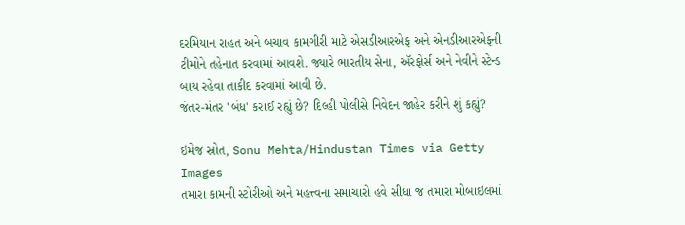દરમિયાન રાહત અને બચાવ કામગીરી માટે એસડીઆરએફ અને એનડીઆરએફની ટીમોને તહેનાત કરવામાં આવશે. જ્યારે ભારતીય સેના, ઍરફોર્સ અને નેવીને સ્ટેન્ડ બાય રહેવા તાકીદ કરવામાં આવી છે.
જંતર-મંતર 'બંધ' કરાઈ રહ્યું છે? દિલ્હી પોલીસે નિવેદન જાહેર કરીને શું કહ્યું?

ઇમેજ સ્રોત, Sonu Mehta/Hindustan Times via Getty Images
તમારા કામની સ્ટોરીઓ અને મહત્ત્વના સમાચારો હવે સીધા જ તમારા મોબાઇલમાં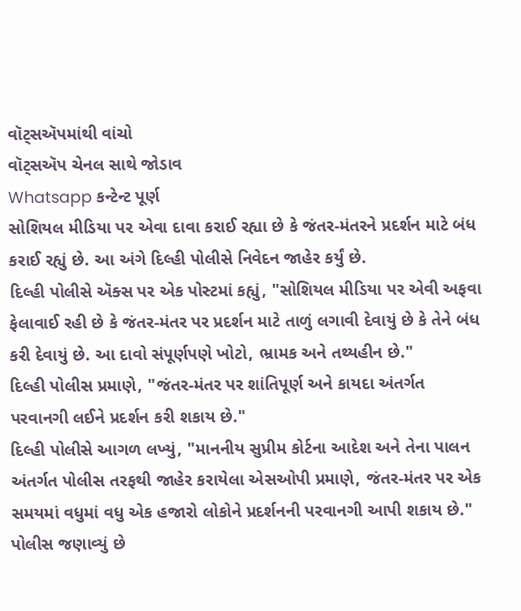વૉટ્સઍપમાંથી વાંચો
વૉટ્સઍપ ચેનલ સાથે જોડાવ
Whatsapp કન્ટેન્ટ પૂર્ણ
સોશિયલ મીડિયા પર એવા દાવા કરાઈ રહ્યા છે કે જંતર-મંતરને પ્રદર્શન માટે બંધ કરાઈ રહ્યું છે. આ અંગે દિલ્હી પોલીસે નિવેદન જાહેર કર્યું છે.
દિલ્હી પોલીસે ઍક્સ પર એક પોસ્ટમાં કહ્યું, "સોશિયલ મીડિયા પર એવી અફવા ફેલાવાઈ રહી છે કે જંતર-મંતર પર પ્રદર્શન માટે તાળું લગાવી દેવાયું છે કે તેને બંધ કરી દેવાયું છે. આ દાવો સંપૂર્ણપણે ખોટો, ભ્રામક અને તથ્યહીન છે."
દિલ્હી પોલીસ પ્રમાણે, "જંતર-મંતર પર શાંતિપૂર્ણ અને કાયદા અંતર્ગત પરવાનગી લઈને પ્રદર્શન કરી શકાય છે."
દિલ્હી પોલીસે આગળ લખ્યું, "માનનીય સુપ્રીમ કોર્ટના આદેશ અને તેના પાલન અંતર્ગત પોલીસ તરફથી જાહેર કરાયેલા એસઓપી પ્રમાણે, જંતર-મંતર પર એક સમયમાં વધુમાં વધુ એક હજારો લોકોને પ્રદર્શનની પરવાનગી આપી શકાય છે."
પોલીસ જણાવ્યું છે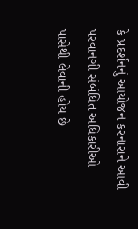કે પ્રદર્શનનું આયોજન કરનારાને આવી પરવાનગી સંબંધિત અધિકારીઓ પાસેથી લેવાની હોય છે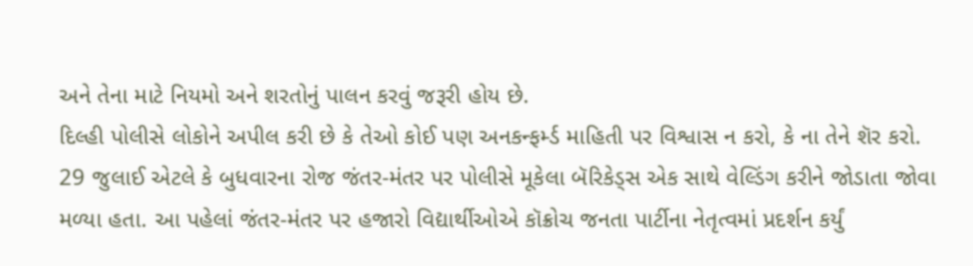અને તેના માટે નિયમો અને શરતોનું પાલન કરવું જરૂરી હોય છે.
દિલ્હી પોલીસે લોકોને અપીલ કરી છે કે તેઓ કોઈ પણ અનકન્ફર્મ્ડ માહિતી પર વિશ્વાસ ન કરો, કે ના તેને શૅર કરો.
29 જુલાઈ એટલે કે બુધવારના રોજ જંતર-મંતર પર પોલીસે મૂકેલા બૅરિકેડ્સ એક સાથે વેલ્ડિંગ કરીને જોડાતા જોવા મળ્યા હતા. આ પહેલાં જંતર-મંતર પર હજારો વિદ્યાર્થીઓએ કૉક્રોચ જનતા પાર્ટીના નેતૃત્વમાં પ્રદર્શન કર્યું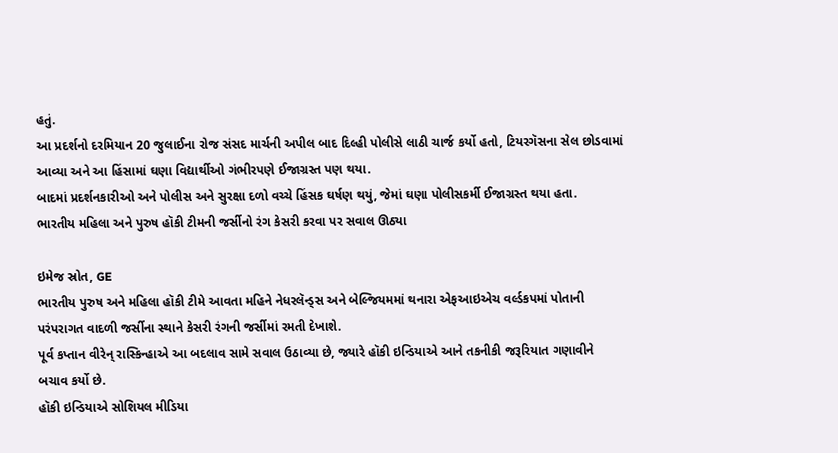હતું.
આ પ્રદર્શનો દરમિયાન 20 જુલાઈના રોજ સંસદ માર્ચની અપીલ બાદ દિલ્હી પોલીસે લાઠી ચાર્જ કર્યો હતો, ટિયરગૅસના સેલ છોડવામાં આવ્યા અને આ હિંસામાં ઘણા વિદ્યાર્થીઓ ગંભીરપણે ઈજાગ્રસ્ત પણ થયા.
બાદમાં પ્રદર્શનકારીઓ અને પોલીસ અને સુરક્ષા દળો વચ્ચે હિંસક ઘર્ષણ થયું, જેમાં ઘણા પોલીસકર્મી ઈજાગ્રસ્ત થયા હતા.
ભારતીય મહિલા અને પુરુષ હૉકી ટીમની જર્સીનો રંગ કેસરી કરવા પર સવાલ ઊઠ્યા

ઇમેજ સ્રોત, GE
ભારતીય પુરુષ અને મહિલા હૉકી ટીમે આવતા મહિને નેધરલૅન્ડ્સ અને બેલ્જિયમમાં થનારા એફઆઇએચ વર્લ્ડકપમાં પોતાની પરંપરાગત વાદળી જર્સીના સ્થાને કેસરી રંગની જર્સીમાં રમતી દેખાશે.
પૂર્વ કપ્તાન વીરેન્ રાસ્કિન્હાએ આ બદલાવ સામે સવાલ ઉઠાવ્યા છે, જ્યારે હૉકી ઇન્ડિયાએ આને તકનીકી જરૂરિયાત ગણાવીને બચાવ કર્યો છે.
હૉકી ઇન્ડિયાએ સોશિયલ મીડિયા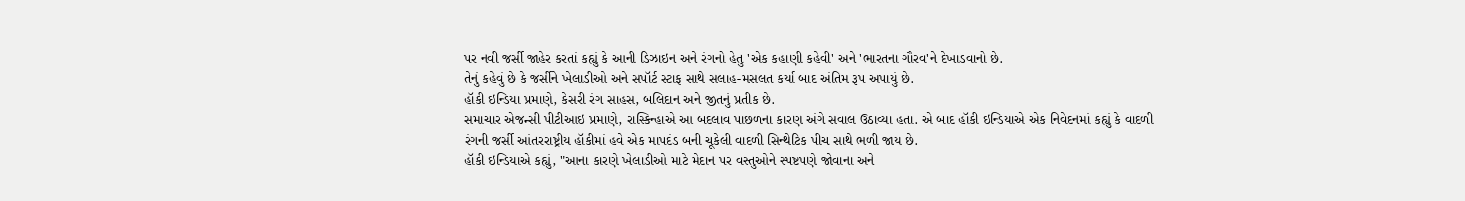પર નવી જર્સી જાહેર કરતાં કહ્યું કે આની ડિઝાઇન અને રંગનો હેતુ 'એક કહાણી કહેવી' અને 'ભારતના ગૌરવ'ને દેખાડવાનો છે.
તેનું કહેવું છે કે જર્સીને ખેલાડીઓ અને સપૉર્ટ સ્ટાફ સાથે સલાહ-મસલત કર્યા બાદ અંતિમ રૂપ અપાયું છે.
હૉકી ઇન્ડિયા પ્રમાણે, કેસરી રંગ સાહસ, બલિદાન અને જીતનું પ્રતીક છે.
સમાચાર એજન્સી પીટીઆઇ પ્રમાણે, રાસ્કિન્હાએ આ બદલાવ પાછળના કારણ અંગે સવાલ ઉઠાવ્યા હતા. એ બાદ હૉકી ઇન્ડિયાએ એક નિવેદનમાં કહ્યું કે વાદળી રંગની જર્સી આંતરરાષ્ટ્રીય હૉકીમાં હવે એક માપદંડ બની ચૂકેલી વાદળી સિન્થેટિક પીચ સાથે ભળી જાય છે.
હૉકી ઇન્ડિયાએ કહ્યું, "આના કારણે ખેલાડીઓ માટે મેદાન પર વસ્તુઓને સ્પષ્ટપણે જોવાના અને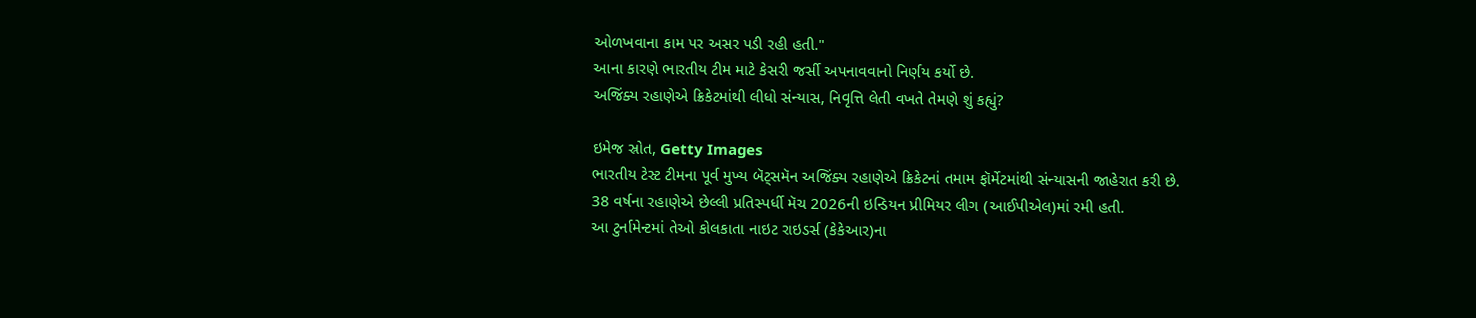ઓળખવાના કામ પર અસર પડી રહી હતી."
આના કારણે ભારતીય ટીમ માટે કેસરી જર્સી અપનાવવાનો નિર્ણય કર્યો છે.
અજિંક્ય રહાણેએ ક્રિકેટમાંથી લીધો સંન્યાસ, નિવૃત્તિ લેતી વખતે તેમણે શું કહ્યું?

ઇમેજ સ્રોત, Getty Images
ભારતીય ટેસ્ટ ટીમના પૂર્વ મુખ્ય બૅટ્સમૅન અજિંક્ય રહાણેએ ક્રિકેટનાં તમામ ફૉર્મેટમાંથી સંન્યાસની જાહેરાત કરી છે.
38 વર્ષના રહાણેએ છેલ્લી પ્રતિસ્પર્ધી મૅચ 2026ની ઇન્ડિયન પ્રીમિયર લીગ (આઈપીએલ)માં રમી હતી.
આ ટુર્નામેન્ટમાં તેઓ કોલકાતા નાઇટ રાઇડર્સ (કેકેઆર)ના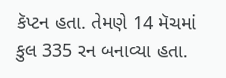કૅપ્ટન હતા. તેમણે 14 મૅચમાં કુલ 335 રન બનાવ્યા હતા.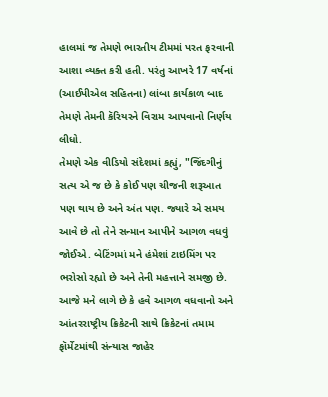હાલમાં જ તેમણે ભારતીય ટીમમાં પરત ફરવાની આશા વ્યક્ત કરી હતી. પરંતુ આખરે 17 વર્ષનાં (આઈપીએલ સહિતના) લાંબા કાર્યકાળ બાદ તેમણે તેમની કૅરિયરને વિરામ આપવાનો નિર્ણય લીધો.
તેમણે એક વીડિયો સંદેશમાં કહ્યું, "જિંદગીનું સત્ય એ જ છે કે કોઈ પણ ચીજની શરૂઆત પણ થાય છે અને અંત પણ. જ્યારે એ સમય આવે છે તો તેને સન્માન આપીને આગળ વધવું જોઈએ. બેટિંગમાં મને હંમેશાં ટાઇમિંગ પર ભરોસો રહ્યો છે અને તેની મહત્તાને સમજી છે. આજે મને લાગે છે કે હવે આગળ વધવાનો અને આંતરરાષ્ટ્રીય ક્રિકેટની સાથે ક્રિકેટનાં તમામ ફૉર્મેટમાંથી સંન્યાસ જાહેર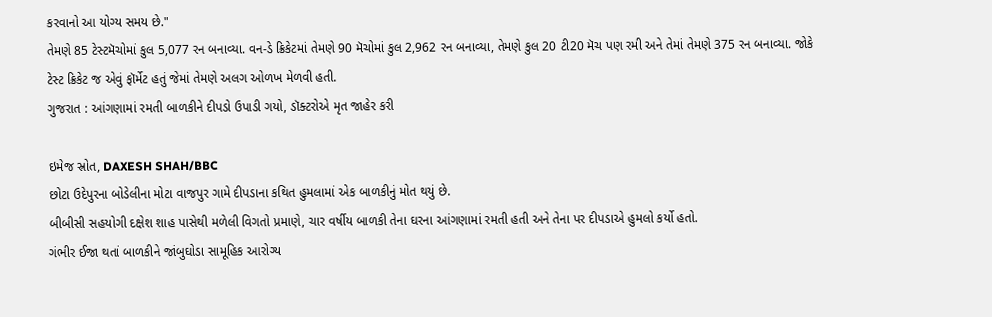કરવાનો આ યોગ્ય સમય છે."
તેમણે 85 ટેસ્ટમૅચોમાં કુલ 5,077 રન બનાવ્યા. વન-ડે ક્રિકેટમાં તેમણે 90 મૅચોમાં કુલ 2,962 રન બનાવ્યા, તેમણે કુલ 20 ટી20 મૅચ પણ રમી અને તેમાં તેમણે 375 રન બનાવ્યા. જોકે ટેસ્ટ ક્રિકેટ જ એવું ફૉર્મેટ હતું જેમાં તેમણે અલગ ઓળખ મેળવી હતી.
ગુજરાત : આંગણામાં રમતી બાળકીને દીપડો ઉપાડી ગયો, ડૉક્ટરોએ મૃત જાહેર કરી

ઇમેજ સ્રોત, DAXESH SHAH/BBC
છોટા ઉદેપુરના બોડેલીના મોટા વાજપુર ગામે દીપડાના કથિત હુમલામાં એક બાળકીનું મોત થયું છે.
બીબીસી સહયોગી દક્ષેશ શાહ પાસેથી મળેલી વિગતો પ્રમાણે, ચાર વર્ષીય બાળકી તેના ઘરના આંગણામાં રમતી હતી અને તેના પર દીપડાએ હુમલો કર્યો હતો.
ગંભીર ઈજા થતાં બાળકીને જાંબુઘોડા સામૂહિક આરોગ્ય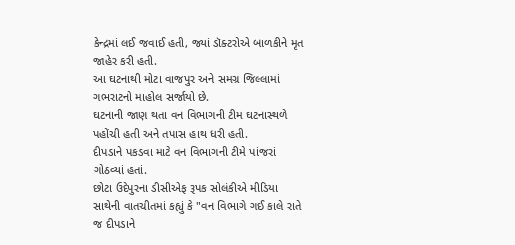કેન્દ્રમાં લઈ જવાઈ હતી, જ્યાં ડૉક્ટરોએ બાળકીને મૃત જાહેર કરી હતી.
આ ઘટનાથી મોટા વાજપુર અને સમગ્ર જિલ્લામાં ગભરાટનો માહોલ સર્જાયો છે.
ઘટનાની જાણ થતા વન વિભાગની ટીમ ઘટનાસ્થળે પહોંચી હતી અને તપાસ હાથ ધરી હતી.
દીપડાને પકડવા માટે વન વિભાગની ટીમે પાંજરાં ગોઠવ્યાં હતાં.
છોટા ઉદેપુરના ડીસીએફ રૂપક સોલંકીએ મીડિયા સાથેની વાતચીતમાં કહ્યું કે "વન વિભાગે ગઈ કાલે રાતે જ દીપડાને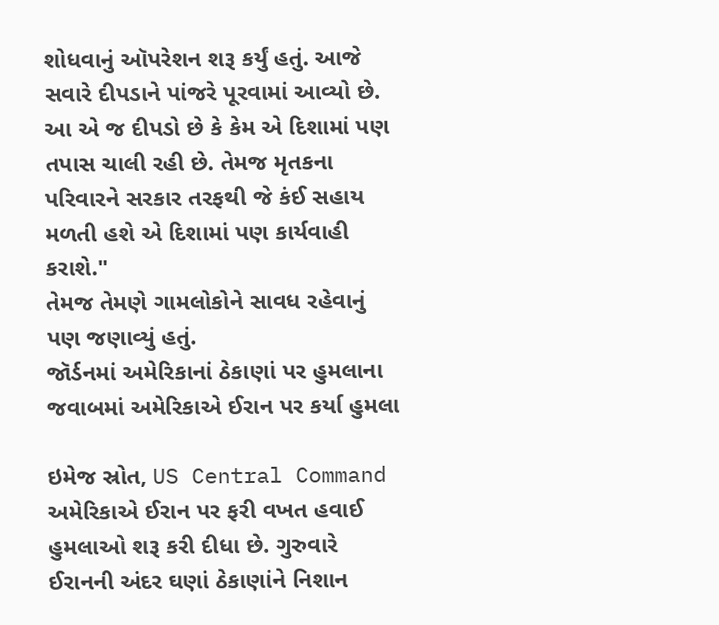શોધવાનું ઑપરેશન શરૂ કર્યું હતું. આજે સવારે દીપડાને પાંજરે પૂરવામાં આવ્યો છે. આ એ જ દીપડો છે કે કેમ એ દિશામાં પણ તપાસ ચાલી રહી છે. તેમજ મૃતકના પરિવારને સરકાર તરફથી જે કંઈ સહાય મળતી હશે એ દિશામાં પણ કાર્યવાહી કરાશે."
તેમજ તેમણે ગામલોકોને સાવધ રહેવાનું પણ જણાવ્યું હતું.
જૉર્ડનમાં અમેરિકાનાં ઠેકાણાં પર હુમલાના જવાબમાં અમેરિકાએ ઈરાન પર કર્યા હુમલા

ઇમેજ સ્રોત, US Central Command
અમેરિકાએ ઈરાન પર ફરી વખત હવાઈ હુમલાઓ શરૂ કરી દીધા છે. ગુરુવારે ઈરાનની અંદર ઘણાં ઠેકાણાંને નિશાન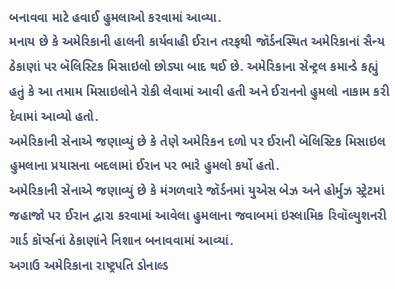બનાવવા માટે હવાઈ હુમલાઓ કરવામાં આવ્યા.
મનાય છે કે અમેરિકાની હાલની કાર્યવાહી ઈરાન તરફથી જૉર્ડનસ્થિત અમેરિકાનાં સૈન્ય ઠેકાણાં પર બૅલિસ્ટિક મિસાઇલો છોડ્યા બાદ થઈ છે. અમેરિકાના સેન્ટ્રલ કમાન્ડે કહ્યું હતું કે આ તમામ મિસાઇલોને રોકી લેવામાં આવી હતી અને ઈરાનનો હુમલો નાકામ કરી દેવામાં આવ્યો હતો.
અમેરિકાની સેનાએ જણાવ્યું છે કે તેણે અમેરિકન દળો પર ઈરાની બૅલિસ્ટિક મિસાઇલ હુમલાના પ્રયાસના બદલામાં ઈરાન પર ભારે હુમલો કર્યો હતો.
અમેરિકાની સેનાએ જણાવ્યું છે કે મંગળવારે જૉર્ડનમાં યુએસ બેઝ અને હોર્મુઝ સ્ટ્રેટમાં જહાજો પર ઈરાન દ્વારા કરવામાં આવેલા હુમલાના જવાબમાં ઇસ્લામિક રિવૉલ્યુશનરી ગાર્ડ કૉર્પ્સનાં ઠેકાણાંને નિશાન બનાવવામાં આવ્યાં.
અગાઉ અમેરિકાના રાષ્ટ્રપતિ ડોનાલ્ડ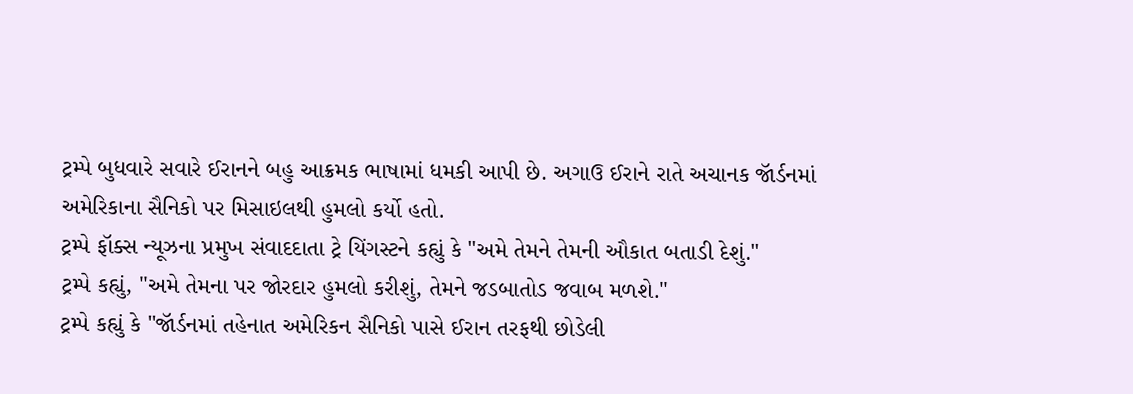ટ્રમ્પે બુધવારે સવારે ઈરાનને બહુ આક્રમક ભાષામાં ધમકી આપી છે. અગાઉ ઈરાને રાતે અચાનક જૉર્ડનમાં અમેરિકાના સૈનિકો પર મિસાઇલથી હુમલો કર્યો હતો.
ટ્રમ્પે ફૉક્સ ન્યૂઝના પ્રમુખ સંવાદદાતા ટ્રે યિંગસ્ટને કહ્યું કે "અમે તેમને તેમની ઔકાત બતાડી દેશું."
ટ્રમ્પે કહ્યું, "અમે તેમના પર જોરદાર હુમલો કરીશું, તેમને જડબાતોડ જવાબ મળશે."
ટ્રમ્પે કહ્યું કે "જૉર્ડનમાં તહેનાત અમેરિકન સૈનિકો પાસે ઈરાન તરફથી છોડેલી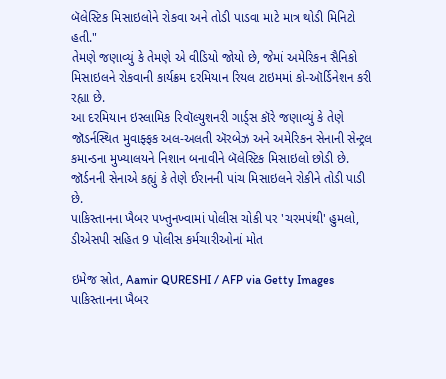બૅલેસ્ટિક મિસાઇલોને રોકવા અને તોડી પાડવા માટે માત્ર થોડી મિનિટો હતી."
તેમણે જણાવ્યું કે તેમણે એ વીડિયો જોયો છે, જેમાં અમેરિકન સૈનિકો મિસાઇલને રોકવાની કાર્યક્રમ દરમિયાન રિયલ ટાઇમમાં કો-ઑર્ડિનેશન કરી રહ્યા છે.
આ દરમિયાન ઇસ્લામિક રિવૉલ્યુશનરી ગાર્ડ્સ કૉરે જણાવ્યું કે તેણે જૉડર્નસ્થિત મુવાફ્ફક અલ-અલતી ઍરબેઝ અને અમેરિકન સેનાની સેન્ટ્રલ કમાન્ડના મુખ્યાલયને નિશાન બનાવીને બૅલેસ્ટિક મિસાઇલો છોડી છે.
જૉર્ડનની સેનાએ કહ્યું કે તેણે ઈરાનની પાંચ મિસાઇલને રોકીને તોડી પાડી છે.
પાકિસ્તાનના ખૈબર પખ્તુનખ્વામાં પોલીસ ચોકી પર 'ચરમપંથી' હુમલો, ડીએસપી સહિત 9 પોલીસ કર્મચારીઓનાં મોત

ઇમેજ સ્રોત, Aamir QURESHI / AFP via Getty Images
પાકિસ્તાનના ખૈબર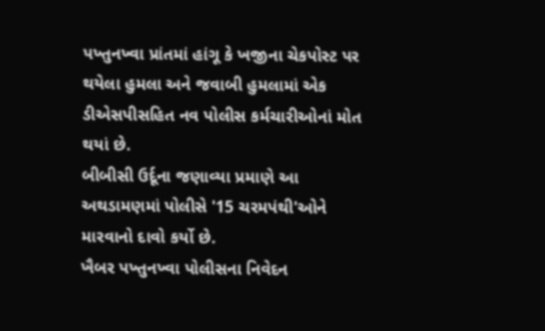પખ્તુનખ્વા પ્રાંતમાં હાંગૂ કે ખજીના ચેકપોસ્ટ પર થયેલા હુમલા અને જવાબી હુમલામાં એક ડીએસપીસહિત નવ પોલીસ કર્મચારીઓનાં મોત થયાં છે.
બીબીસી ઉર્દૂના જણાવ્યા પ્રમાણે આ અથડામણમાં પોલીસે '15 ચરમપંથી'ઓને મારવાનો દાવો કર્યો છે.
ખૈબર પખ્તુનખ્વા પોલીસના નિવેદન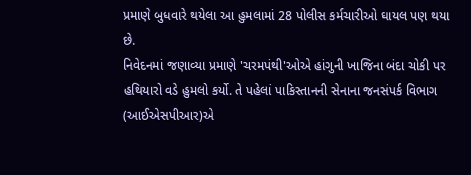પ્રમાણે બુધવારે થયેલા આ હુમલામાં 28 પોલીસ કર્મચારીઓ ઘાયલ પણ થયા છે.
નિવેદનમાં જણાવ્યા પ્રમાણે 'ચરમપંથી'ઓએ હાંગુની ખાજિના બંદા ચોકી પર હથિયારો વડે હુમલો કર્યો. તે પહેલાં પાકિસ્તાનની સેનાના જનસંપર્ક વિભાગ (આઈએસપીઆર)એ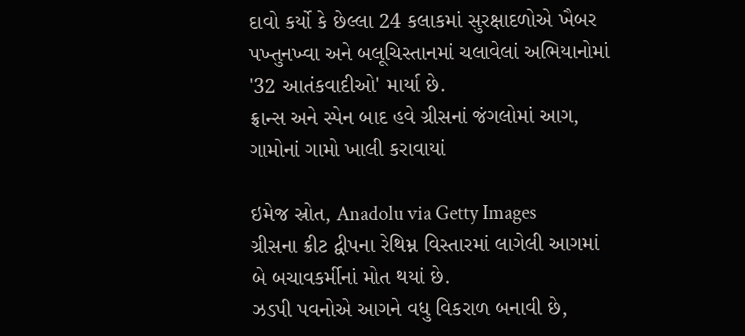દાવો કર્યો કે છેલ્લા 24 કલાકમાં સુરક્ષાદળોએ ખૈબર પખ્તુનખ્વા અને બલૂચિસ્તાનમાં ચલાવેલાં અભિયાનોમાં '32 આતંકવાદીઓ' માર્યા છે.
ફ્રાન્સ અને સ્પેન બાદ હવે ગ્રીસનાં જંગલોમાં આગ, ગામોનાં ગામો ખાલી કરાવાયાં

ઇમેજ સ્રોત, Anadolu via Getty Images
ગ્રીસના ક્રીટ દ્વીપના રેથિમ્ન વિસ્તારમાં લાગેલી આગમાં બે બચાવકર્મીનાં મોત થયાં છે.
ઝડપી પવનોએ આગને વધુ વિકરાળ બનાવી છે,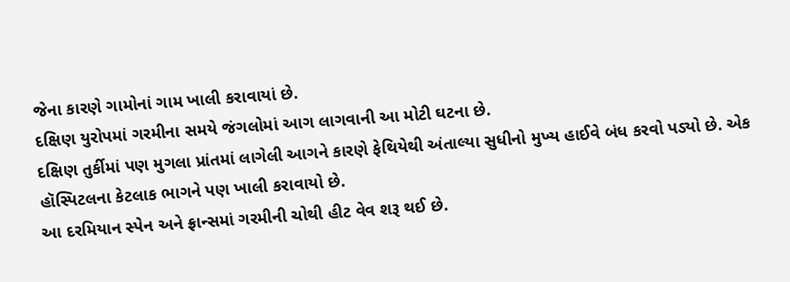જેના કારણે ગામોનાં ગામ ખાલી કરાવાયાં છે.
દક્ષિણ યુરોપમાં ગરમીના સમયે જંગલોમાં આગ લાગવાની આ મોટી ઘટના છે.
દક્ષિણ તુર્કીમાં પણ મુગલા પ્રાંતમાં લાગેલી આગને કારણે ફેથિયેથી અંતાલ્યા સુધીનો મુખ્ય હાઈવે બંધ કરવો પડ્યો છે. એક હૉસ્પિટલના કેટલાક ભાગને પણ ખાલી કરાવાયો છે.
આ દરમિયાન સ્પેન અને ફ્રાન્સમાં ગરમીની ચોથી હીટ વેવ શરૂ થઈ છે.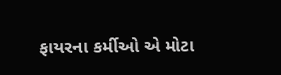ફાયરના કર્મીઓ એ મોટા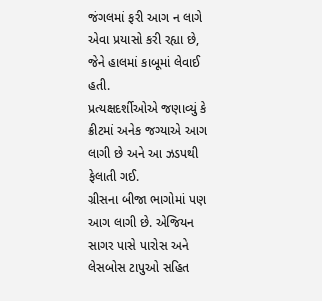જંગલમાં ફરી આગ ન લાગે એવા પ્રયાસો કરી રહ્યા છે, જેને હાલમાં કાબૂમાં લેવાઈ હતી.
પ્રત્યક્ષદર્શીઓએ જણાવ્યું કે ક્રીટમાં અનેક જગ્યાએ આગ લાગી છે અને આ ઝડપથી ફેલાતી ગઈ.
ગ્રીસના બીજા ભાગોમાં પણ આગ લાગી છે. એજિયન સાગર પાસે પારોસ અને લેસબોસ ટાપુઓ સહિત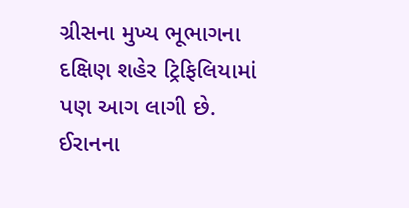ગ્રીસના મુખ્ય ભૂભાગના દક્ષિણ શહેર ટ્રિફિલિયામાં પણ આગ લાગી છે.
ઈરાનના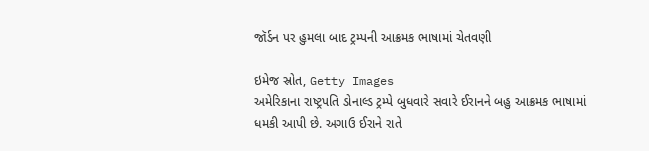જૉર્ડન પર હુમલા બાદ ટ્રમ્પની આક્રમક ભાષામાં ચેતવણી

ઇમેજ સ્રોત, Getty Images
અમેરિકાના રાષ્ટ્રપતિ ડોનાલ્ડ ટ્રમ્પે બુધવારે સવારે ઈરાનને બહુ આક્રમક ભાષામાં ધમકી આપી છે. અગાઉ ઈરાને રાતે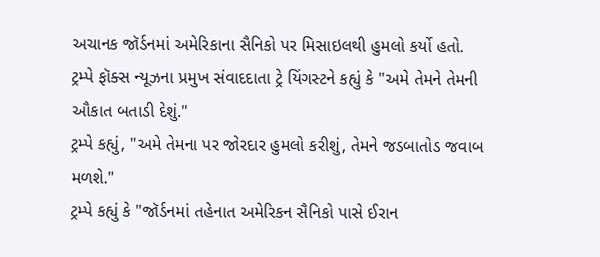અચાનક જૉર્ડનમાં અમેરિકાના સૈનિકો પર મિસાઇલથી હુમલો કર્યો હતો.
ટ્રમ્પે ફૉક્સ ન્યૂઝના પ્રમુખ સંવાદદાતા ટ્રે યિંગસ્ટને કહ્યું કે "અમે તેમને તેમની ઔકાત બતાડી દેશું."
ટ્રમ્પે કહ્યું, "અમે તેમના પર જોરદાર હુમલો કરીશું, તેમને જડબાતોડ જવાબ મળશે."
ટ્રમ્પે કહ્યું કે "જૉર્ડનમાં તહેનાત અમેરિકન સૈનિકો પાસે ઈરાન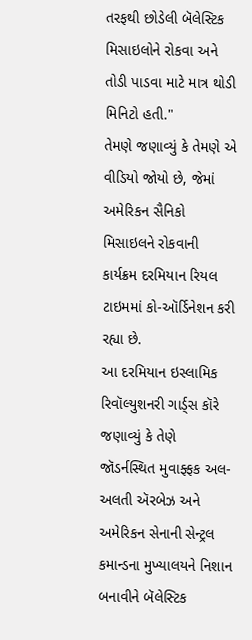તરફથી છોડેલી બૅલેસ્ટિક મિસાઇલોને રોકવા અને તોડી પાડવા માટે માત્ર થોડી મિનિટો હતી."
તેમણે જણાવ્યું કે તેમણે એ વીડિયો જોયો છે, જેમાં અમેરિકન સૈનિકો મિસાઇલને રોકવાની કાર્યક્રમ દરમિયાન રિયલ ટાઇમમાં કો-ઑર્ડિનેશન કરી રહ્યા છે.
આ દરમિયાન ઇસ્લામિક રિવૉલ્યુશનરી ગાર્ડ્સ કૉરે જણાવ્યું કે તેણે જૉડર્નસ્થિત મુવાફ્ફક અલ-અલતી ઍરબેઝ અને અમેરિકન સેનાની સેન્ટ્રલ કમાન્ડના મુખ્યાલયને નિશાન બનાવીને બૅલેસ્ટિક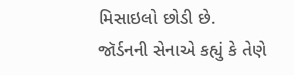મિસાઇલો છોડી છે.
જૉર્ડનની સેનાએ કહ્યું કે તેણે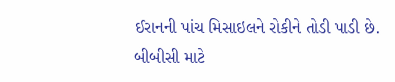ઈરાનની પાંચ મિસાઇલને રોકીને તોડી પાડી છે.
બીબીસી માટે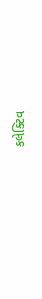કલેક્ટિવ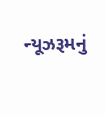ન્યૂઝરૂમનું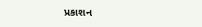પ્રકાશન